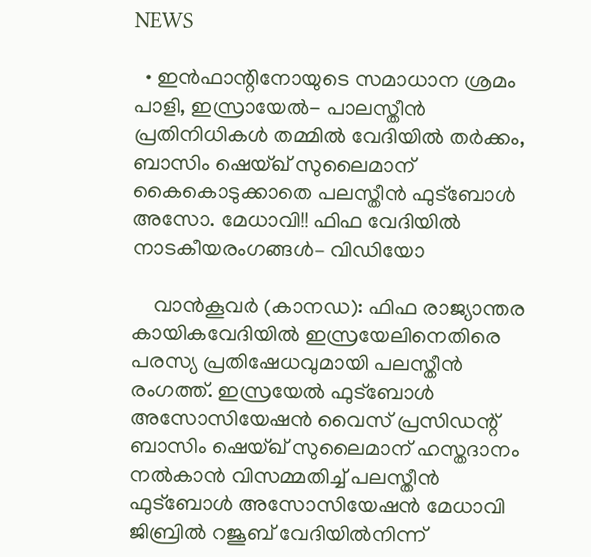NEWS

  • ഇൻഫാന്റിനോയുടെ സമാധാന ശ്രമം പാളി, ഇസ്രായേൽ- പാലസ്തീൻ പ്രതിനിധികൾ തമ്മിൽ വേദിയിൽ തർക്കം, ബാസിം ഷെയ്ഖ് സുലൈമാന് കൈകൊടുക്കാതെ പലസ്തീൻ ഫുട്ബോൾ അസോ. മേധാവി!! ഫിഫ വേദിയിൽ നാടകീയരംഗങ്ങൾ– വിഡിയോ

    വാൻകൂവർ (കാനഡ): ഫിഫ രാജ്യാന്തര കായികവേദിയിൽ ഇസ്രയേലിനെതിരെ പരസ്യ പ്രതിഷേധവുമായി പലസ്തീൻ രംഗത്ത്. ഇസ്രയേൽ ഫുട്ബോൾ അസോസിയേഷൻ വൈസ് പ്രസിഡന്റ് ബാസിം ഷെയ്ഖ് സുലൈമാന് ഹസ്തദാനം നൽകാൻ വിസമ്മതിച്ച് പലസ്തീൻ ഫുട്ബോൾ അസോസിയേഷൻ മേധാവി ജിബ്രിൽ റജൂബ് വേദിയിൽനിന്ന്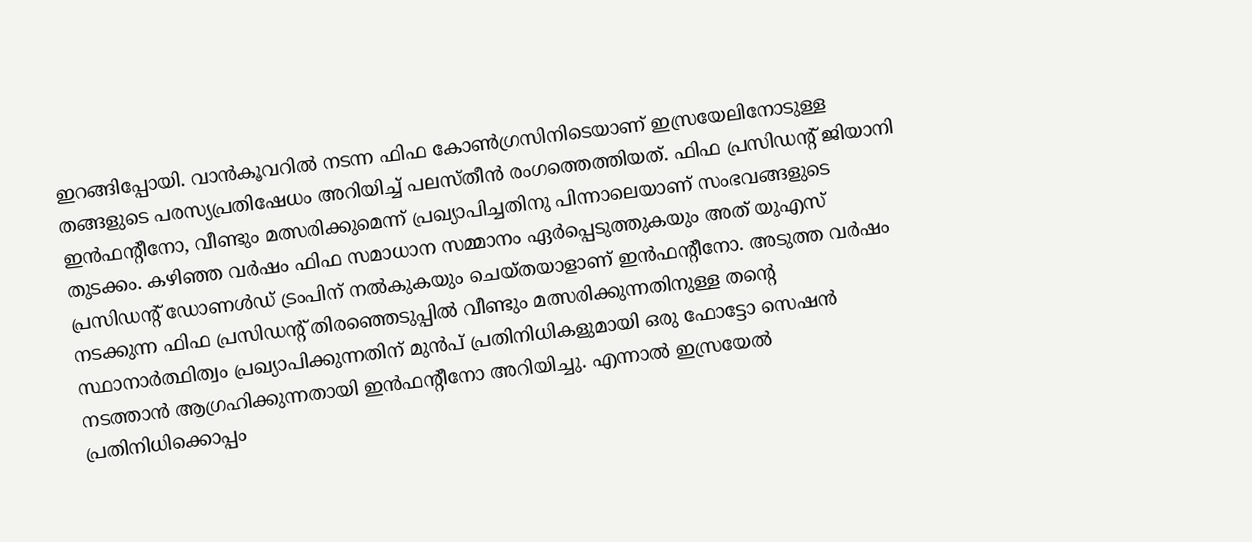ഇറങ്ങിപ്പോയി. വാൻകൂവറിൽ നടന്ന ഫിഫ കോൺഗ്രസിനിടെയാണ് ഇസ്രയേലിനോടുള്ള തങ്ങളുടെ പരസ്യപ്രതിഷേധം അറിയിച്ച് പലസ്തീൻ രംഗത്തെത്തിയത്. ഫിഫ പ്രസിഡന്റ് ജിയാനി ഇൻഫന്റീനോ, വീണ്ടും മത്സരിക്കുമെന്ന് പ്രഖ്യാപിച്ചതിനു പിന്നാലെയാണ് സംഭവങ്ങളുടെ തുടക്കം. കഴിഞ്ഞ വർഷം ഫിഫ സമാധാന സമ്മാനം ഏർപ്പെടുത്തുകയും അത് യുഎസ് പ്രസിഡന്റ് ഡോണൾഡ് ട്രംപിന് നൽകുകയും ചെയ്തയാളാണ് ഇൻഫന്റീനോ. അടുത്ത വർഷം നടക്കുന്ന ഫിഫ പ്രസിഡന്റ് തിരഞ്ഞെടുപ്പിൽ വീണ്ടും മത്സരിക്കുന്നതിനുള്ള തന്റെ സ്ഥാനാർത്ഥിത്വം പ്രഖ്യാപിക്കുന്നതിന് മുൻപ് പ്രതിനിധികളുമായി ഒരു ഫോട്ടോ സെഷൻ നടത്താൻ ആഗ്രഹിക്കുന്നതായി ഇൻഫന്റീനോ അറിയിച്ചു. എന്നാൽ ഇസ്രയേൽ പ്രതിനിധിക്കൊപ്പം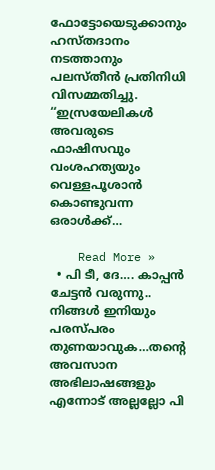ഫോട്ടോയെടുക്കാനും ഹസ്തദാനം നടത്താനും പലസ്തീൻ പ്രതിനിധി വിസമ്മതിച്ചു. ‘‘ഇസ്രയേലികൾ അവരുടെ ഫാഷിസവും വംശഹത്യയും വെള്ളപൂശാൻ കൊണ്ടുവന്ന ഒരാൾക്ക്…

    Read More »
  • പി ടീ, ദേ…. കാപ്പൻ ചേട്ടൻ വരുന്നു.. നിങ്ങൾ ഇനിയും പരസ്പരം തുണയാവുക…തന്റെ അവസാന അഭിലാഷങ്ങളും എന്നോട് അല്ലല്ലോ പി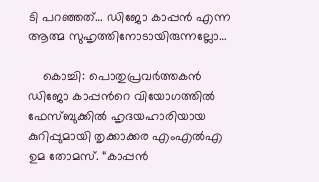ടി പറഞ്ഞത്… ഡിജോ കാപ്പൻ എന്ന ആത്മ സുഹൃത്തിനോടായിരുന്നല്ലോ…

    കൊച്ചി: പൊതുപ്രവർത്തകൻ ഡിജോ കാപ്പൻറെ വിയോഗത്തിൽ ഫേസ്ബുക്കിൽ ഹൃദയഹാരിയായ കുറിപ്പുമായി തൃക്കാക്കര എംഎൽഎ ഉമ തോമസ്. “കാപ്പൻ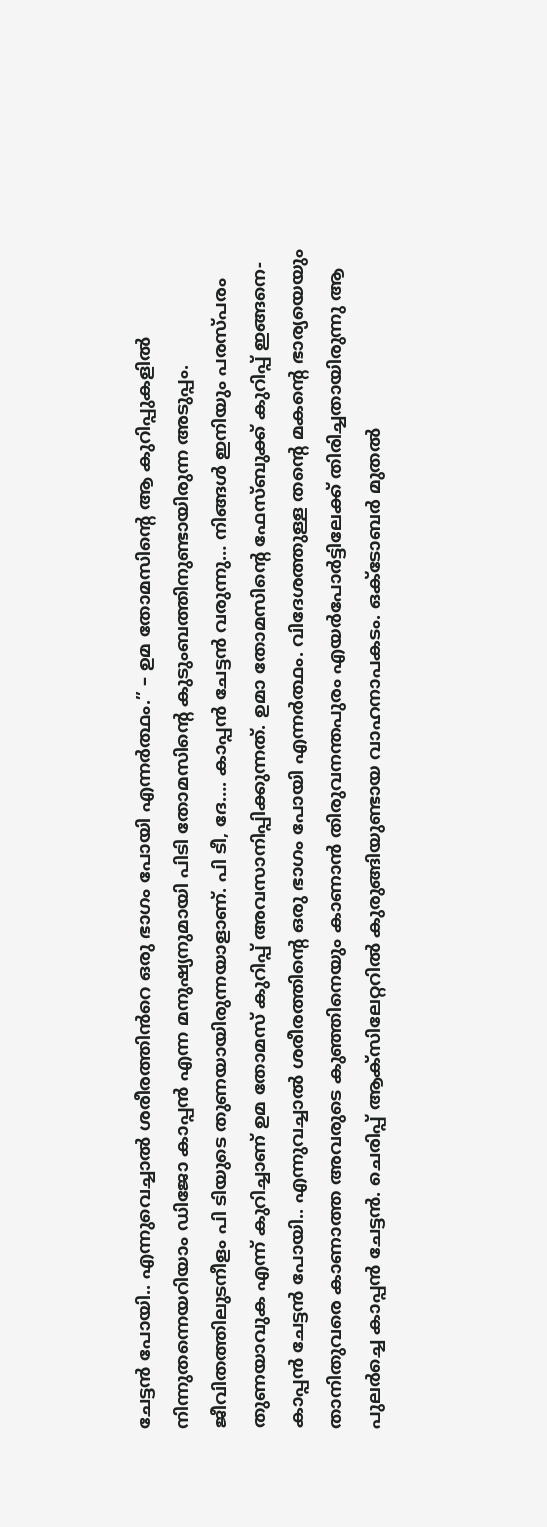ചേട്ടൻ പോയി.. എന്നുവെച്ചാൽ ശരീരത്തിൻറെ ഒരു ഭാഗം പോയി എന്നർത്ഥം.” – ഉമ തോമസിന്റെ ആ കുറിപ്പുകളിൽ നിന്നുതന്നെയറിയാം ഡിജോ കാപ്പൻ എന്ന മനുഷ്യനുമായി പിടി തോമസിന്റെ കുടുംബത്തിനുണ്ടായിരുന്ന അടുപ്പം. ജീവിതത്തിലുടനീളം പി ടിയുടെ തുണയായിരുന്നയാളാണ്. പി ടീ, ദേ…. കാപ്പൻ ചേട്ടൻ വരുന്നു… നിങ്ങൾ ഇനിയും പരസ്പരം തുണയാവുക എന്ന് കുറിച്ചാണ് ഉമ തോമസ് കുറിപ്പ് അവസാനിപ്പിക്കുന്നത്. ഉമാ തോമസിന്റെ ഫേസ്ബുക്ക് കുറിപ്പ് ഇങ്ങനെ- കാപ്പൻ ചേട്ടൻ പോയി.. എന്നുവച്ചാൽ ശരീരത്തിന്റെ ഒരു ഭാഗം പോയി എന്നർത്ഥം. വിദേശത്തുള്ള തന്റെ മകന്റെ ഭാര്യയെയും താനിതുവരെ കാണാത്ത അവരുടെ കുഞ്ഞിനെയും കാണാൻ തിരുവനന്തപുരം എയർപോർട്ടിലേക്ക് തിരിച്ചതായിരുന്നു ആ പുലർച്ചെ കാപ്പൻ ചേട്ടൻ. ചെരിപ്പ് ആക്സിലേറ്ററിൽ കുരുങ്ങിയുണ്ടായ വാഹനാപകടം. ഒക്ടോബർ മുതൽ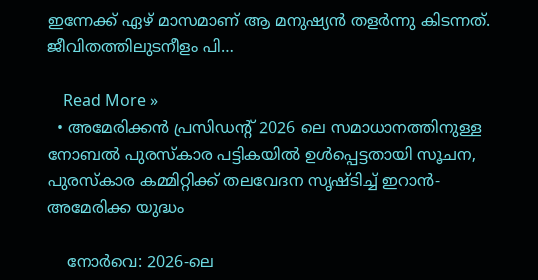ഇന്നേക്ക് ഏഴ് മാസമാണ് ആ മനുഷ്യൻ തളർന്നു കിടന്നത്. ജീവിതത്തിലുടനീളം പി…

    Read More »
  • അമേരിക്കൻ പ്രസിഡന്റ് 2026 ലെ സമാധാനത്തിനുള്ള നോബൽ പുരസ്കാര പട്ടികയിൽ ഉൾപ്പെട്ടതായി സൂചന, പുരസ്കാര കമ്മിറ്റിക്ക് തലവേദന സൃഷ്ടിച്ച് ഇറാൻ- അമേരിക്ക യുദ്ധം

    നോർവെ: 2026-ലെ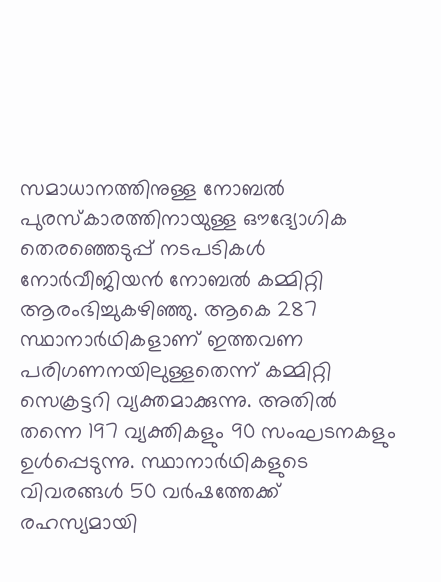സമാധാനത്തിനുള്ള നോബൽ പുരസ്കാരത്തിനായുള്ള ഔദ്യോഗിക തെരഞ്ഞെടുപ്പ് നടപടികൾ നോർവീജിയൻ നോബൽ കമ്മിറ്റി ആരംഭിച്ചുകഴിഞ്ഞു. ആകെ 287 സ്ഥാനാർഥികളാണ് ഇത്തവണ പരിഗണനയിലുള്ളതെന്ന് കമ്മിറ്റി സെക്രട്ടറി വ്യക്തമാക്കുന്നു. അതിൽ തന്നെ 197 വ്യക്തികളും 90 സംഘടനകളും ഉൾപ്പെടുന്നു. സ്ഥാനാർഥികളുടെ വിവരങ്ങൾ 50 വർഷത്തേക്ക് രഹസ്യമായി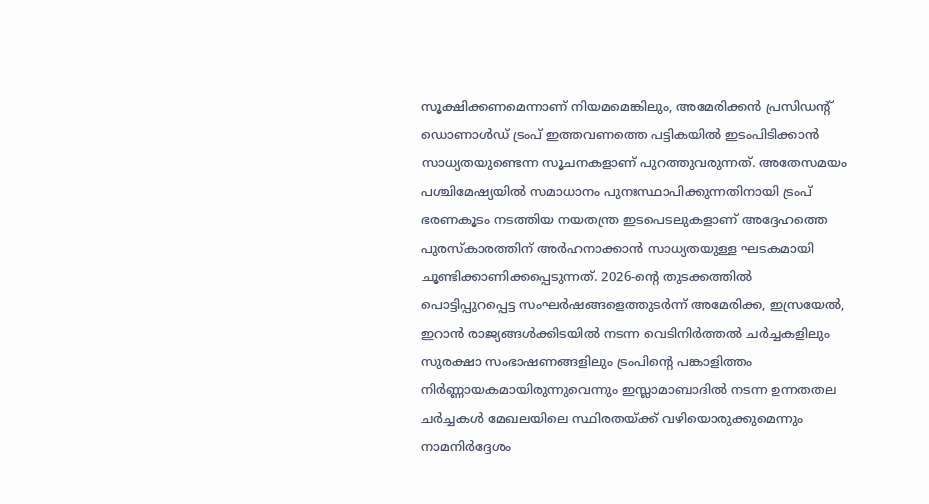സൂക്ഷിക്കണമെന്നാണ് നിയമമെങ്കിലും, അമേരിക്കൻ പ്രസിഡന്റ് ഡൊണാൾഡ് ട്രംപ് ഇത്തവണത്തെ പട്ടികയിൽ ഇടംപിടിക്കാൻ സാധ്യതയുണ്ടെന്ന സൂചനകളാണ് പുറത്തുവരുന്നത്. അതേസമയം പശ്ചിമേഷ്യയിൽ സമാധാനം പുനഃസ്ഥാപിക്കുന്നതിനായി ട്രംപ് ഭരണകൂടം നടത്തിയ നയതന്ത്ര ഇടപെടലുകളാണ് അദ്ദേഹത്തെ പുരസ്കാരത്തിന് അർഹനാക്കാൻ സാധ്യതയുള്ള ഘടകമായി ചൂണ്ടിക്കാണിക്കപ്പെടുന്നത്. 2026-ന്റെ തുടക്കത്തിൽ പൊട്ടിപ്പുറപ്പെട്ട സംഘർഷങ്ങളെത്തുടർന്ന് അമേരിക്ക, ഇസ്രയേൽ, ഇറാൻ രാജ്യങ്ങൾക്കിടയിൽ നടന്ന വെടിനിർത്തൽ ചർച്ചകളിലും സുരക്ഷാ സംഭാഷണങ്ങളിലും ട്രംപിന്റെ പങ്കാളിത്തം നിർണ്ണായകമായിരുന്നുവെന്നും ഇസ്ലാമാബാദിൽ നടന്ന ഉന്നതതല ചർച്ചകൾ മേഖലയിലെ സ്ഥിരതയ്ക്ക് വഴിയൊരുക്കുമെന്നും നാമനിർദ്ദേശം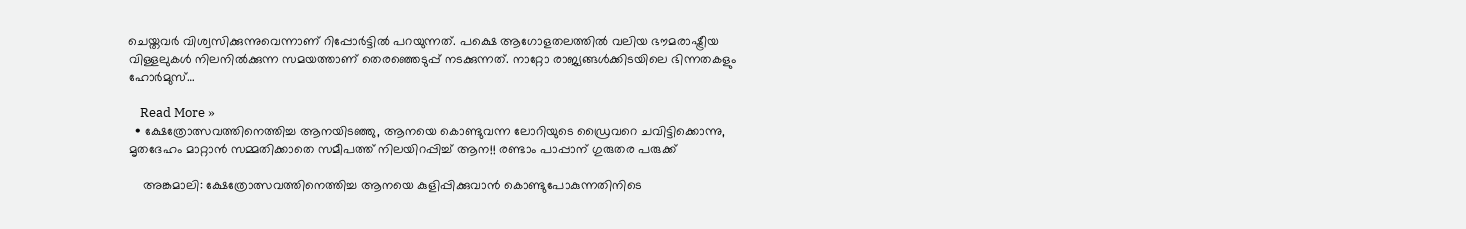ചെയ്തവർ വിശ്വസിക്കുന്നുവെന്നാണ് റിപ്പോർട്ടിൽ പറയുന്നത്. പക്ഷെ ആഗോളതലത്തിൽ വലിയ ഭൗമരാഷ്ട്രീയ വിള്ളലുകൾ നിലനിൽക്കുന്ന സമയത്താണ് തെരഞ്ഞെടുപ്പ് നടക്കുന്നത്. നാറ്റോ രാജ്യങ്ങൾക്കിടയിലെ ഭിന്നതകളും ഹോർമുസ്…

    Read More »
  • ക്ഷേത്രോത്സവത്തിനെത്തിച്ച ആനയിടഞ്ഞു, ആനയെ കൊണ്ടുവന്ന ലോറിയുടെ ഡ്രൈവറെ ചവിട്ടിക്കൊന്നു, മൃതദേഹം മാറ്റാൻ സമ്മതിക്കാതെ സമീപത്ത് നിലയിറപ്പിച്ച് ആന!! രണ്ടാം പാപ്പാന് ഗുരുതര പരുക്ക്

    അങ്കമാലി: ക്ഷേത്രോത്സവത്തിനെത്തിച്ച ആനയെ കുളിപ്പിക്കുവാൻ കൊണ്ടുപോകുന്നതിനിടെ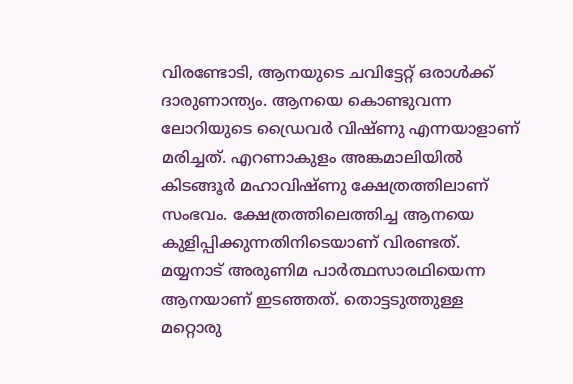വിരണ്ടോടി, ആനയുടെ ചവിട്ടേറ്റ് ഒരാൾക്ക് ദാരുണാന്ത്യം. ആനയെ കൊണ്ടുവന്ന ലോറിയുടെ ഡ്രൈവർ വിഷ്ണു എന്നയാളാണ് മരിച്ചത്. എറണാകുളം അങ്കമാലിയിൽ കിടങ്ങൂർ മഹാവിഷ്ണു ക്ഷേത്രത്തിലാണ് സംഭവം. ക്ഷേത്രത്തിലെത്തിച്ച ആനയെ കുളിപ്പിക്കുന്നതിനിടെയാണ് വിരണ്ടത്. മയ്യനാട് അരുണിമ പാർത്ഥസാരഥിയെന്ന ആനയാണ് ഇടഞ്ഞത്. തൊട്ടടുത്തുള്ള മറ്റൊരു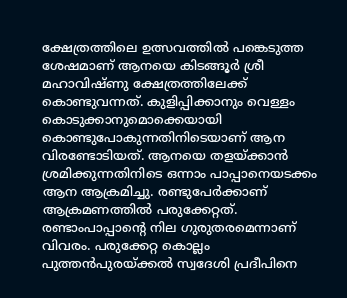ക്ഷേത്രത്തിലെ ഉത്സവത്തിൽ പങ്കെടുത്ത ശേഷമാണ് ആനയെ കിടങ്ങൂർ ശ്രീ മഹാവിഷ്ണു ക്ഷേത്രത്തിലേക്ക് കൊണ്ടുവന്നത്. കുളിപ്പിക്കാനും വെള്ളം കൊടുക്കാനുമൊക്കെയായി കൊണ്ടുപോകുന്നതിനിടെയാണ് ആന വിരണ്ടോടിയത്. ആനയെ തളയ്ക്കാൻ ശ്രമിക്കുന്നതിനിടെ ഒന്നാം പാപ്പാനെയടക്കം ആന ആക്രമിച്ചു. രണ്ടുപേർക്കാണ് ആക്രമണത്തിൽ പരുക്കേറ്റത്. രണ്ടാംപാപ്പാന്റെ നില ഗുരുതരമെന്നാണ് വിവരം. പരുക്കേറ്റ കൊല്ലം പുത്തൻപുരയ്ക്കൽ സ്വദേശി പ്രദീപിനെ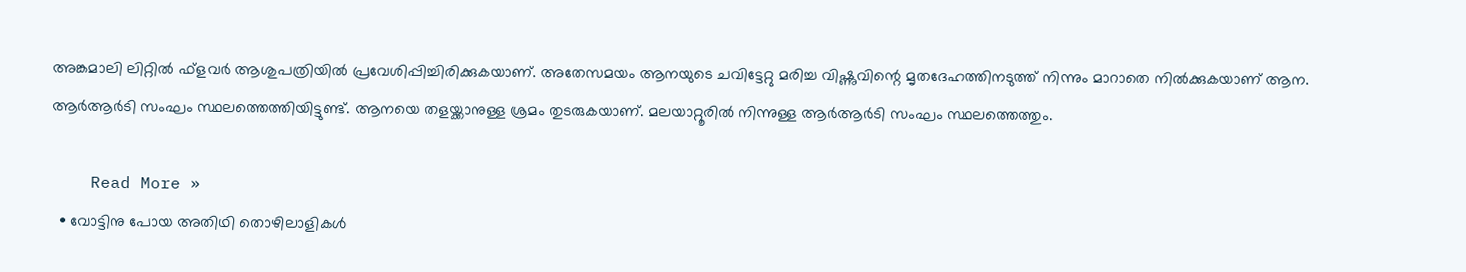അങ്കമാലി ലിറ്റിൽ ഫ്‌ളവർ ആശുപത്രിയിൽ പ്രവേശിപ്പിച്ചിരിക്കുകയാണ്. അതേസമയം ആനയുടെ ചവിട്ടേറ്റു മരിച്ച വിഷ്ണുവിന്റെ മൃതദേഹത്തിനടുത്ത് നിന്നും മാറാതെ നിൽക്കുകയാണ് ആന. ആർആർടി സംഘം സ്ഥലത്തെത്തിയിട്ടുണ്ട്. ആനയെ തളയ്ക്കാനുള്ള ശ്രമം തുടരുകയാണ്. മലയാറ്റൂരിൽ നിന്നുള്ള ആർആർടി സംഘം സ്ഥലത്തെത്തും.

    Read More »
  • വോ‌ട്ടിനു പോയ അതിഥി തൊഴിലാളികൾ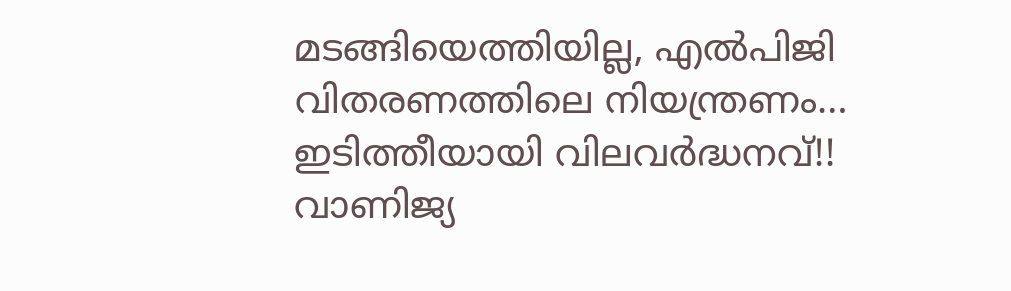മടങ്ങിയെത്തിയില്ല, എൽപിജി വിതരണത്തിലെ നിയന്ത്രണം… ഇടിത്തീയായി വിലവർദ്ധനവ്!! വാണിജ്യ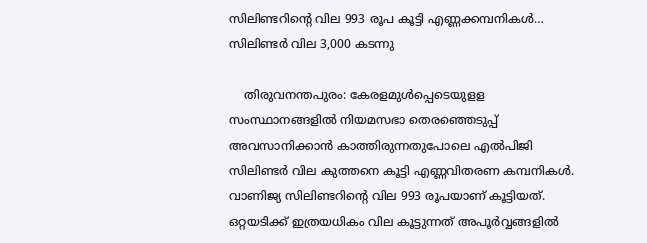സിലിണ്ടറിന്റെ വില 993 രൂപ കൂട്ടി എണ്ണക്കമ്പനികൾ… സിലിണ്ടർ വില 3,000 കടന്നു

    തിരുവനന്തപുരം: കേരളമുൾപ്പെടെയുളള സംസ്ഥാനങ്ങളിൽ നിയമസഭാ തെരഞ്ഞെടുപ്പ് അവസാനിക്കാൻ കാത്തിരുന്നതുപോലെ എൽപിജി സിലിണ്ടർ വില കുത്തനെ കൂട്ടി എണ്ണവിതരണ കമ്പനികൾ. വാണിജ്യ സിലിണ്ടറിന്റെ വില 993 രൂപയാണ് കൂട്ടിയത്. ഒറ്റയടിക്ക് ഇത്രയധികം വില കൂട്ടുന്നത് അപൂർവ്വങ്ങളിൽ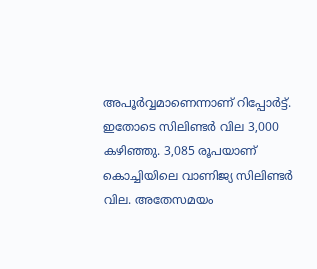അപൂർവ്വമാണെന്നാണ് റിപ്പോർട്ട്. ഇതോടെ സിലിണ്ടർ വില 3,000 കഴിഞ്ഞു. 3,085 രൂപയാണ് കൊച്ചിയിലെ വാണിജ്യ സിലിണ്ടർ വില. അതേസമയം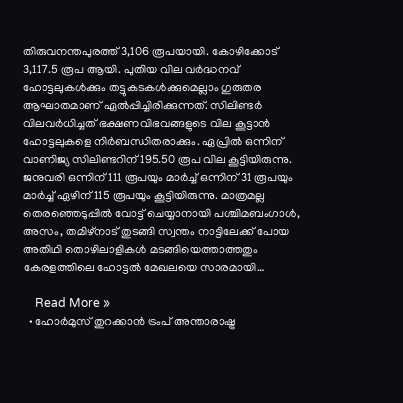തിരുവനന്തപുരത്ത് 3,106 രൂപയായി. കോഴിക്കോട് 3,117.5 രൂപ ആയി. പുതിയ വില വർദ്ധനവ് ഹോട്ടലുകൾക്കും തട്ടുകടകൾക്കുമെല്ലാം ഗുരുതര ആഘാതമാണ് ഏൽപ്പിച്ചിരിക്കുന്നത്. സിലിണ്ടർ വിലവർധിച്ചത് ഭക്ഷണവിഭവങ്ങളുടെ വില കൂട്ടാൻ ഹോട്ടലുകളെ നിർബന്ധിതരാക്കും. ഏപ്രിൽ ഒന്നിന് വാണിജ്യ സിലിണ്ടറിന് 195.50 രൂപ വില കൂട്ടിയിരുന്നു. ജനുവരി ഒന്നിന് 111 രൂപയും മാർച്ച് ഒന്നിന് 31 രൂപയും മാർച്ച് ഏഴിന് 115 രൂപയും കൂട്ടിയിരുന്നു. മാത്രമല്ല തെരഞ്ഞെടുപ്പിൽ വോട്ട് ചെയ്യാനായി പശ്ചിമബംഗാൾ, അസം, തമിഴ്‌നാട് തുടങ്ങി സ്വന്തം നാട്ടിലേക്ക് പോയ അതിഥി തൊഴിലാളികൾ മടങ്ങിയെത്താത്തതും കേരളത്തിലെ ഹോട്ടൽ മേഖലയെ സാരമായി…

    Read More »
  • ഹോർമുസ് തുറക്കാൻ ട്രംപ് അന്താരാഷ്ട്ര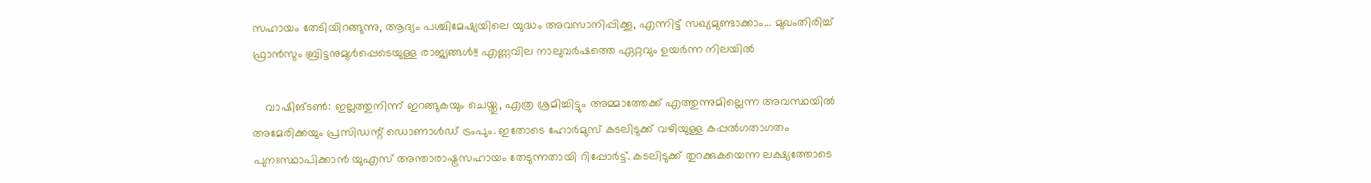സഹായം തേടിയിറങ്ങുന്നു, ആദ്യം പശ്ചിമേഷ്യയിലെ യുദ്ധം അവസാനിപ്പിക്കൂ, എന്നിട്ട് സഖ്യമുണ്ടാക്കാം… മുഖംതിരിച്ച് ഫ്രാൻസും ബ്രിട്ടനുമുൾപ്പെടെയുള്ള രാജ്യങ്ങൾ!! എണ്ണവില നാലുവർഷത്തെ ഏറ്റവും ഉയർന്ന നിലയിൽ

    വാഷിങ്ടൺ: ഇല്ലത്തുനിന്ന് ഇറങ്ങുകയും ചെയ്തു, എത്ര ശ്രമിച്ചിട്ടും അമ്മാത്തേക്ക് എത്തുന്നുമില്ലെന്ന അവസ്ഥയിൽ അമേരിക്കയും പ്രസിഡന്റ് ഡൊണാൾഡ് ട്രംപും. ഇതോടെ ഹോർമുസ് കടലിടുക്ക് വഴിയുള്ള കപ്പൽഗതാഗതം പുനഃസ്ഥാപിക്കാൻ യുഎസ് അന്താരാഷ്ട്രസഹായം തേടുന്നതായി റിപ്പോർട്ട്. കടലിടുക്ക് തുറക്കുകയെന്ന ലക്ഷ്യത്തോടെ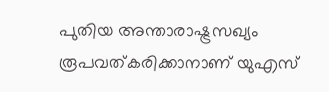പുതിയ അന്താരാഷ്ട്രസഖ്യം രൂപവത്കരിക്കാനാണ് യുഎസ്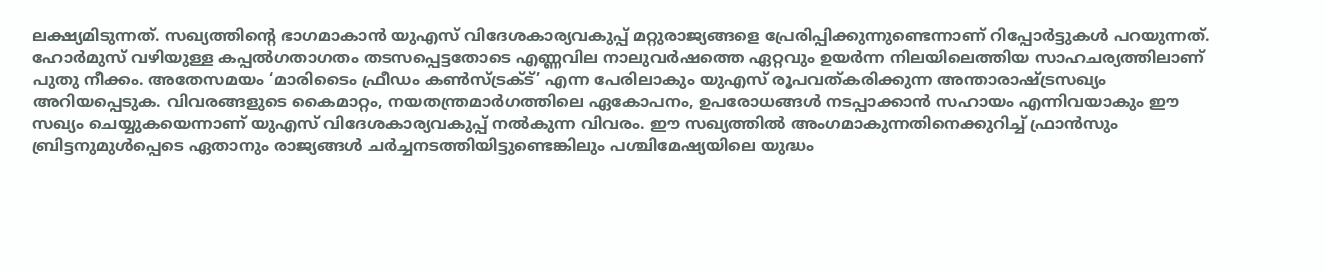ലക്ഷ്യമിടുന്നത്. സഖ്യത്തിന്റെ ഭാഗമാകാൻ യുഎസ് വിദേശകാര്യവകുപ്പ് മറ്റുരാജ്യങ്ങളെ പ്രേരിപ്പിക്കുന്നുണ്ടെന്നാണ് റിപ്പോർട്ടുകൾ പറയുന്നത്. ഹോർമുസ് വഴിയുള്ള കപ്പൽഗതാഗതം തടസപ്പെട്ടതോടെ എണ്ണവില നാലുവർഷത്തെ ഏറ്റവും ഉയർന്ന നിലയിലെത്തിയ സാഹചര്യത്തിലാണ് പുതു നീക്കം. അതേസമയം ‘മാരിടൈം ഫ്രീഡം കൺസ്ട്രക്ട്’ എന്ന പേരിലാകും യുഎസ് രൂപവത്കരിക്കുന്ന അന്താരാഷ്ട്രസഖ്യം അറിയപ്പെടുക. വിവരങ്ങളുടെ കൈമാറ്റം, നയതന്ത്രമാർഗത്തിലെ ഏകോപനം, ഉപരോധങ്ങൾ നടപ്പാക്കാൻ സഹായം എന്നിവയാകും ഈ സഖ്യം ചെയ്യുകയെന്നാണ് യുഎസ് വിദേശകാര്യവകുപ്പ് നൽകുന്ന വിവരം. ഈ സഖ്യത്തിൽ അംഗമാകുന്നതിനെക്കുറിച്ച് ഫ്രാൻസും ബ്രിട്ടനുമുൾപ്പെടെ ഏതാനും രാജ്യങ്ങൾ ചർച്ചനടത്തിയിട്ടുണ്ടെങ്കിലും പശ്ചിമേഷ്യയിലെ യുദ്ധം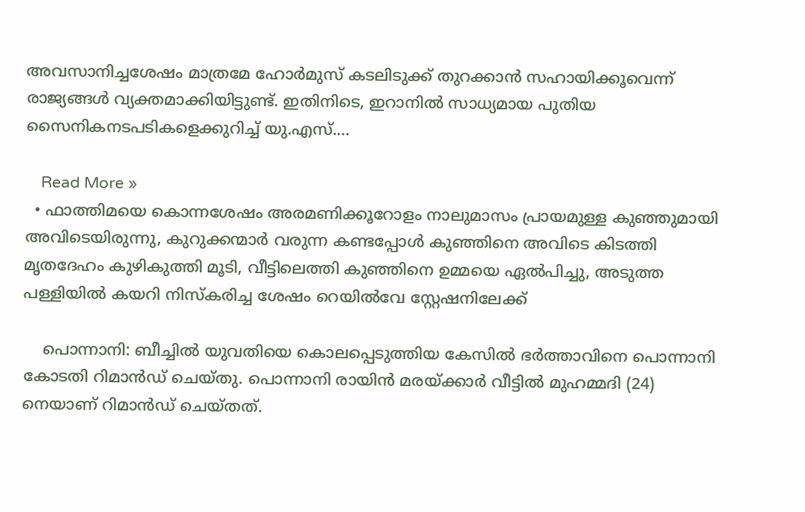അവസാനിച്ചശേഷം മാത്രമേ ഹോർമുസ് കടലിടുക്ക് തുറക്കാൻ സഹായിക്കൂവെന്ന് രാജ്യങ്ങൾ വ്യക്തമാക്കിയിട്ടുണ്ട്. ഇതിനിടെ, ഇറാനിൽ സാധ്യമായ പുതിയ സൈനികനടപടികളെക്കുറിച്ച് യു.എസ്.…

    Read More »
  • ഫാത്തിമയെ കൊന്നശേഷം അരമണിക്കൂറോളം നാലുമാസം പ്രായമുള്ള കുഞ്ഞുമായി അവിടെയിരുന്നു, കുറുക്കന്മാർ വരുന്ന കണ്ടപ്പോൾ കുഞ്ഞിനെ അവിടെ കിടത്തി മൃതദേഹം കുഴികുത്തി മൂടി, വീട്ടിലെത്തി കുഞ്ഞിനെ ഉമ്മയെ ഏൽപിച്ചു, അടുത്ത പള്ളിയിൽ കയറി നിസ്കരിച്ച ശേഷം റെയിൽവേ സ്റ്റേഷനിലേക്ക്

    പൊന്നാനി: ബീച്ചിൽ യുവതിയെ കൊലപ്പെടുത്തിയ കേസിൽ ഭർത്താവിനെ പൊന്നാനി കോടതി റിമാൻഡ് ചെയ്തു. പൊന്നാനി രായിൻ മരയ്ക്കാർ വീട്ടിൽ മുഹമ്മദി (24) നെയാണ് റിമാൻഡ് ചെയ്തത്.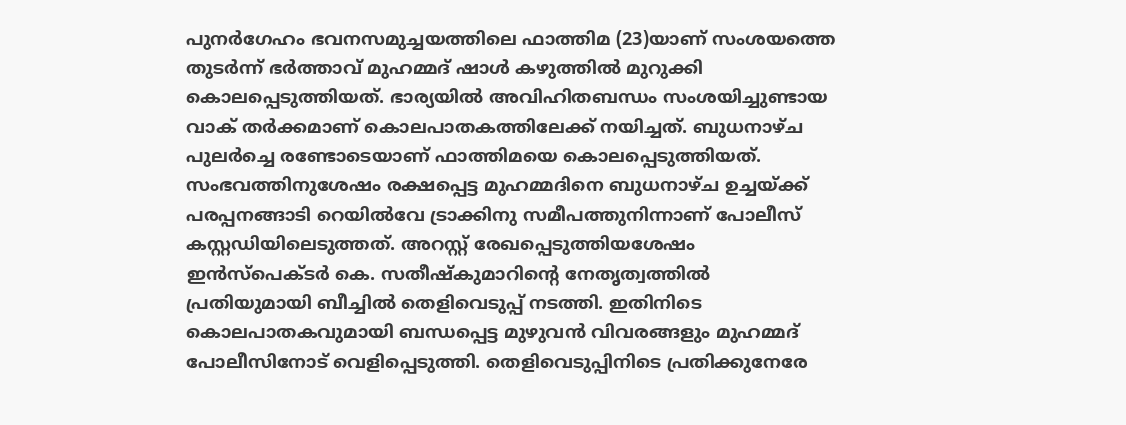പുനർഗേഹം ഭവനസമുച്ചയത്തിലെ ഫാത്തിമ (23)യാണ് സംശയത്തെ തുടർന്ന് ഭർത്താവ് മുഹമ്മദ് ഷാൾ കഴുത്തിൽ മുറുക്കി കൊലപ്പെടുത്തിയത്. ഭാര്യയിൽ അവിഹിതബന്ധം സംശയിച്ചുണ്ടായ വാക് തർക്കമാണ് കൊലപാതകത്തിലേക്ക് നയിച്ചത്. ബുധനാഴ്ച പുലർച്ചെ രണ്ടോടെയാണ് ഫാത്തിമയെ കൊലപ്പെടുത്തിയത്. സംഭവത്തിനുശേഷം രക്ഷപ്പെട്ട മുഹമ്മദിനെ ബുധനാഴ്ച ഉച്ചയ്ക്ക് പരപ്പനങ്ങാടി റെയിൽവേ ട്രാക്കിനു സമീപത്തുനിന്നാണ് പോലീസ് കസ്റ്റഡിയിലെടുത്തത്. അറസ്റ്റ് രേഖപ്പെടുത്തിയശേഷം ഇൻസ്‌പെക്ടർ കെ. സതീഷ്‌കുമാറിന്റെ നേതൃത്വത്തിൽ പ്രതിയുമായി ബീച്ചിൽ തെളിവെടുപ്പ് നടത്തി. ഇതിനിടെ കൊലപാതകവുമായി ബന്ധപ്പെട്ട മുഴുവൻ വിവരങ്ങളും മുഹമ്മദ് പോലീസിനോട് വെളിപ്പെടുത്തി. തെളിവെടുപ്പിനിടെ പ്രതിക്കുനേരേ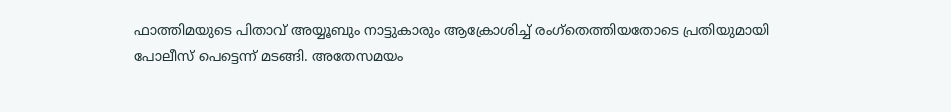ഫാത്തിമയുടെ പിതാവ് അയ്യൂബും നാട്ടുകാരും ആക്രോശിച്ച് രംഗ്തെത്തിയതോടെ പ്രതിയുമായി പോലീസ് പെട്ടെന്ന് മടങ്ങി. അതേസമയം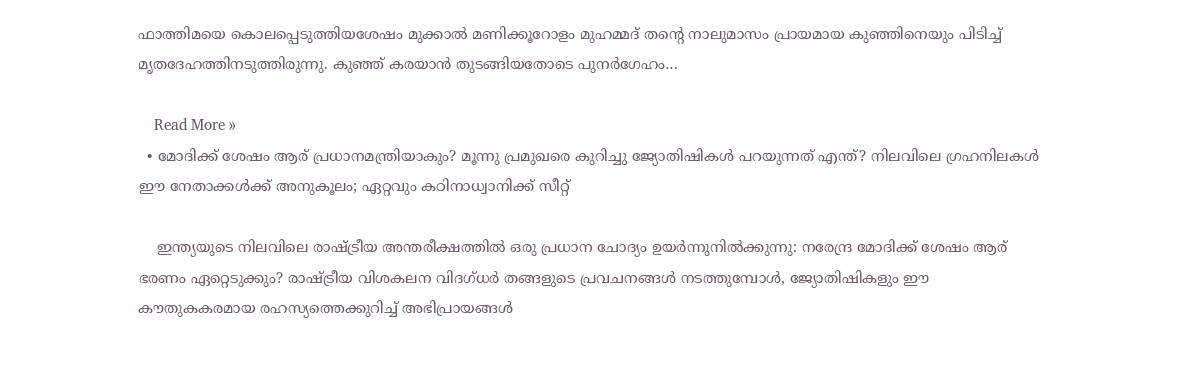ഫാത്തിമയെ കൊലപ്പെടുത്തിയശേഷം മുക്കാൽ മണിക്കൂറോളം മുഹമ്മദ് തന്റെ നാലുമാസം പ്രായമായ കുഞ്ഞിനെയും പിടിച്ച് മൃതദേഹത്തിനടുത്തിരുന്നു. കുഞ്ഞ് കരയാൻ തുടങ്ങിയതോടെ പുനർഗേഹം…

    Read More »
  • മോദിക്ക് ശേഷം ആര് പ്രധാനമന്ത്രിയാകും? മൂന്നു പ്രമുഖരെ കുറിച്ചു ജ്യോതിഷികള്‍ പറയുന്നത് എന്ത്? നിലവിലെ ഗ്രഹനിലകള്‍ ഈ നേതാക്കള്‍ക്ക് അനുകൂലം; ഏറ്റവും കഠിനാധ്വാനിക്ക് സീറ്റ്

    ഇന്ത്യയുടെ നിലവിലെ രാഷ്ട്രീയ അന്തരീക്ഷത്തില്‍ ഒരു പ്രധാന ചോദ്യം ഉയര്‍ന്നുനില്‍ക്കുന്നു: നരേന്ദ്ര മോദിക്ക് ശേഷം ആര് ഭരണം ഏറ്റെടുക്കും? രാഷ്ട്രീയ വിശകലന വിദഗ്ധര്‍ തങ്ങളുടെ പ്രവചനങ്ങള്‍ നടത്തുമ്പോള്‍, ജ്യോതിഷികളും ഈ കൗതുകകരമായ രഹസ്യത്തെക്കുറിച്ച് അഭിപ്രായങ്ങള്‍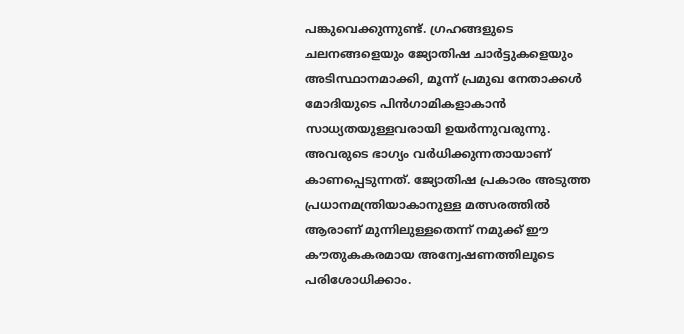പങ്കുവെക്കുന്നുണ്ട്. ഗ്രഹങ്ങളുടെ ചലനങ്ങളെയും ജ്യോതിഷ ചാര്‍ട്ടുകളെയും അടിസ്ഥാനമാക്കി, മൂന്ന് പ്രമുഖ നേതാക്കള്‍ മോദിയുടെ പിന്‍ഗാമികളാകാന്‍ സാധ്യതയുള്ളവരായി ഉയര്‍ന്നുവരുന്നു. അവരുടെ ഭാഗ്യം വര്‍ധിക്കുന്നതായാണ് കാണപ്പെടുന്നത്. ജ്യോതിഷ പ്രകാരം അടുത്ത പ്രധാനമന്ത്രിയാകാനുള്ള മത്സരത്തില്‍ ആരാണ് മുന്നിലുള്ളതെന്ന് നമുക്ക് ഈ കൗതുകകരമായ അന്വേഷണത്തിലൂടെ പരിശോധിക്കാം.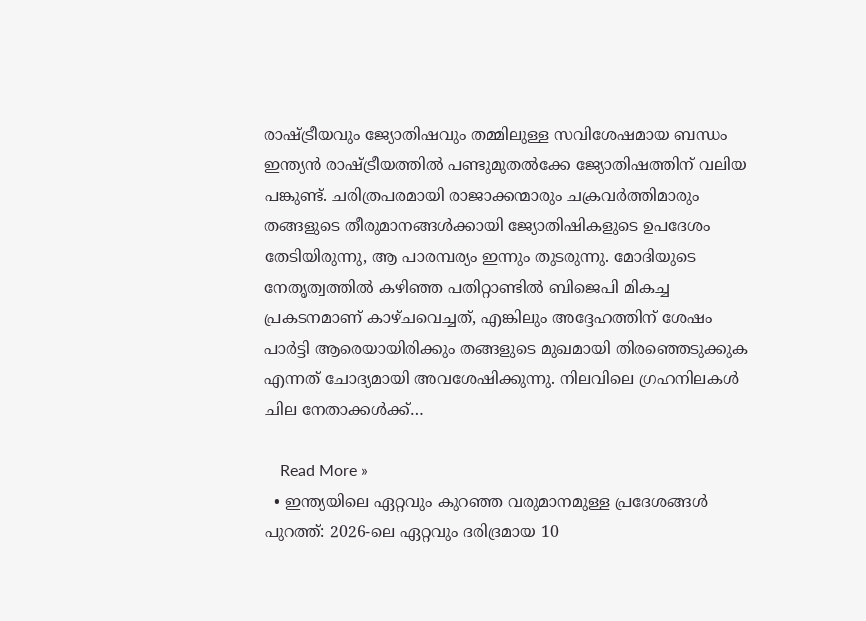രാഷ്ട്രീയവും ജ്യോതിഷവും തമ്മിലുള്ള സവിശേഷമായ ബന്ധം ഇന്ത്യന്‍ രാഷ്ട്രീയത്തില്‍ പണ്ടുമുതല്‍ക്കേ ജ്യോതിഷത്തിന് വലിയ പങ്കുണ്ട്. ചരിത്രപരമായി രാജാക്കന്മാരും ചക്രവര്‍ത്തിമാരും തങ്ങളുടെ തീരുമാനങ്ങള്‍ക്കായി ജ്യോതിഷികളുടെ ഉപദേശം തേടിയിരുന്നു, ആ പാരമ്പര്യം ഇന്നും തുടരുന്നു. മോദിയുടെ നേതൃത്വത്തില്‍ കഴിഞ്ഞ പതിറ്റാണ്ടില്‍ ബിജെപി മികച്ച പ്രകടനമാണ് കാഴ്ചവെച്ചത്, എങ്കിലും അദ്ദേഹത്തിന് ശേഷം പാര്‍ട്ടി ആരെയായിരിക്കും തങ്ങളുടെ മുഖമായി തിരഞ്ഞെടുക്കുക എന്നത് ചോദ്യമായി അവശേഷിക്കുന്നു. നിലവിലെ ഗ്രഹനിലകള്‍ ചില നേതാക്കള്‍ക്ക്…

    Read More »
  • ഇന്ത്യയിലെ ഏറ്റവും കുറഞ്ഞ വരുമാനമുള്ള പ്രദേശങ്ങള്‍ പുറത്ത്: 2026-ലെ ഏറ്റവും ദരിദ്രമായ 10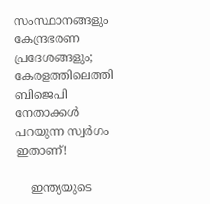സംസ്ഥാനങ്ങളും കേന്ദ്രഭരണ പ്രദേശങ്ങളും; കേരളത്തിലെത്തി ബിജെപി നേതാക്കള്‍ പറയുന്ന സ്വര്‍ഗം ഇതാണ്!

    ഇന്ത്യയുടെ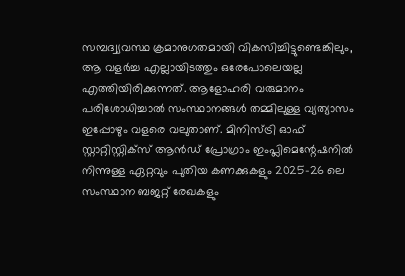സമ്പദ്വ്യവസ്ഥ ക്രമാനുഗതമായി വികസിച്ചിട്ടുണ്ടെങ്കിലും, ആ വളര്‍ച്ച എല്ലായിടത്തും ഒരേപോലെയല്ല എത്തിയിരിക്കുന്നത്. ആളോഹരി വരുമാനം പരിശോധിച്ചാല്‍ സംസ്ഥാനങ്ങള്‍ തമ്മിലുള്ള വ്യത്യാസം ഇപ്പോഴും വളരെ വലുതാണ്. മിനിസ്ട്രി ഓഫ് സ്റ്റാറ്റിസ്റ്റിക്‌സ് ആന്‍ഡ് പ്രോഗ്രാം ഇംപ്ലിമെന്റേഷനില്‍ നിന്നുള്ള ഏറ്റവും പുതിയ കണക്കുകളും 2025-26 ലെ സംസ്ഥാന ബജറ്റ് രേഖകളും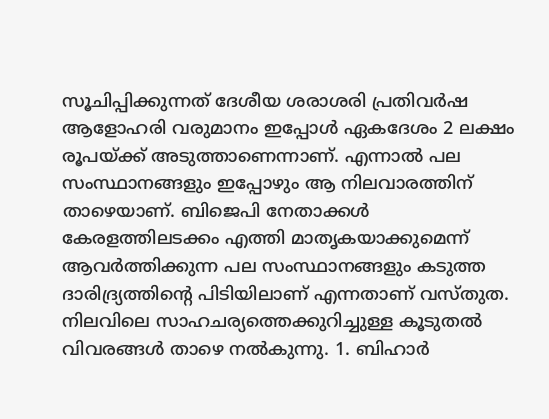സൂചിപ്പിക്കുന്നത് ദേശീയ ശരാശരി പ്രതിവര്‍ഷ ആളോഹരി വരുമാനം ഇപ്പോള്‍ ഏകദേശം 2 ലക്ഷം രൂപയ്ക്ക് അടുത്താണെന്നാണ്. എന്നാല്‍ പല സംസ്ഥാനങ്ങളും ഇപ്പോഴും ആ നിലവാരത്തിന് താഴെയാണ്. ബിജെപി നേതാക്കള്‍ കേരളത്തിലടക്കം എത്തി മാതൃകയാക്കുമെന്ന് ആവര്‍ത്തിക്കുന്ന പല സംസ്ഥാനങ്ങളും കടുത്ത ദാരിദ്ര്യത്തിന്റെ പിടിയിലാണ് എന്നതാണ് വസ്തുത. നിലവിലെ സാഹചര്യത്തെക്കുറിച്ചുള്ള കൂടുതല്‍ വിവരങ്ങള്‍ താഴെ നല്‍കുന്നു. 1. ബിഹാര്‍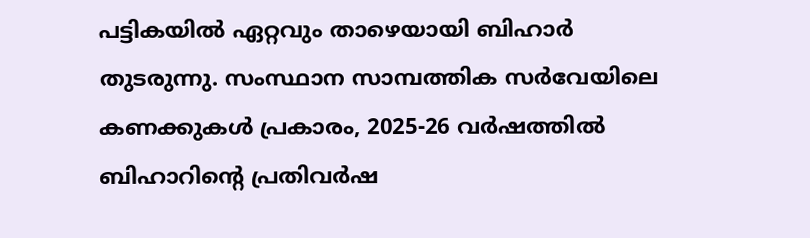പട്ടികയില്‍ ഏറ്റവും താഴെയായി ബിഹാര്‍ തുടരുന്നു. സംസ്ഥാന സാമ്പത്തിക സര്‍വേയിലെ കണക്കുകള്‍ പ്രകാരം, 2025-26 വര്‍ഷത്തില്‍ ബിഹാറിന്റെ പ്രതിവര്‍ഷ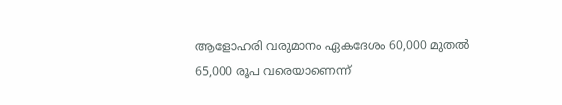ആളോഹരി വരുമാനം ഏകദേശം 60,000 മുതല്‍ 65,000 രൂപ വരെയാണെന്ന്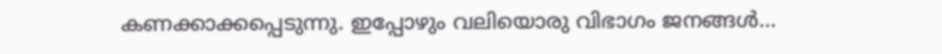കണക്കാക്കപ്പെടുന്നു. ഇപ്പോഴും വലിയൊരു വിഭാഗം ജനങ്ങള്‍…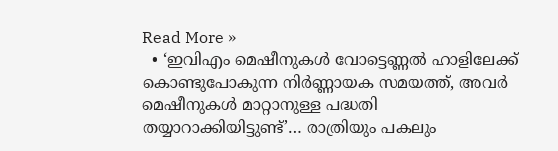Read More »
  • ‘ഇവിഎം മെഷീനുകൾ വോട്ടെണ്ണൽ ഹാളിലേക്ക് കൊണ്ടുപോകുന്ന നിർണ്ണായക സമയത്ത്, അവർ മെഷീനുകൾ മാറ്റാനുള്ള പദ്ധതി തയ്യാറാക്കിയിട്ടുണ്ട്’… രാത്രിയും പകലും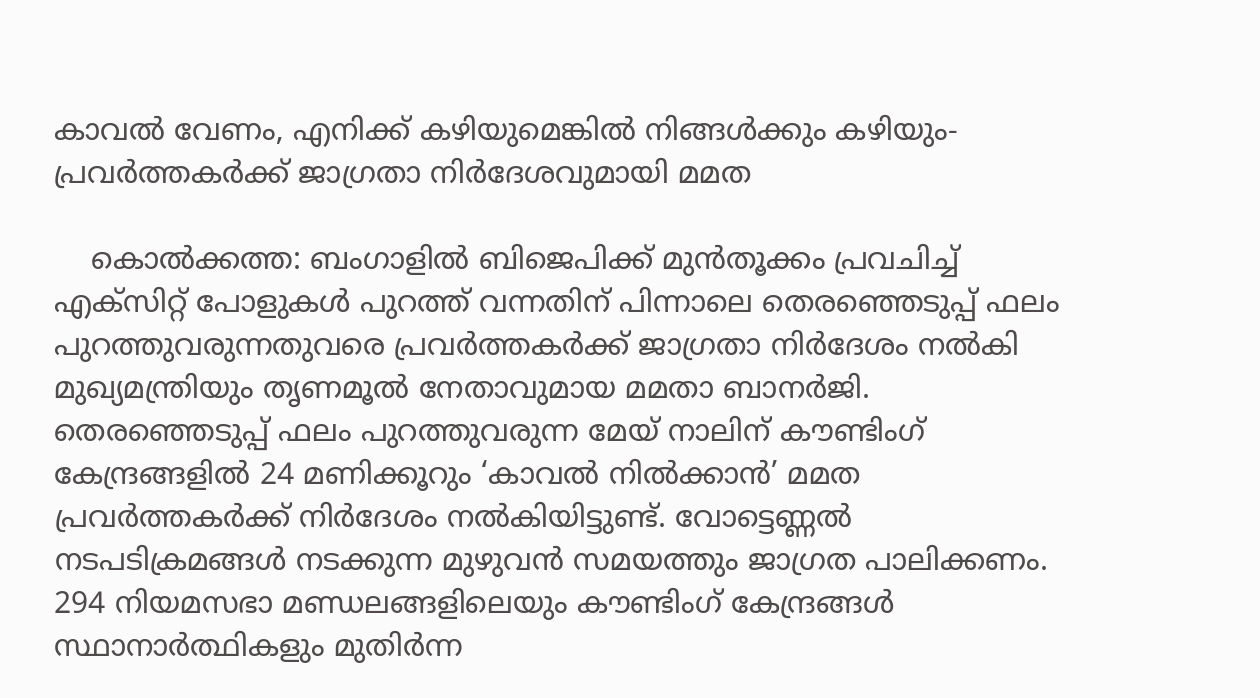കാവൽ വേണം, എനിക്ക് കഴിയുമെങ്കിൽ നിങ്ങൾക്കും കഴിയും- പ്രവർത്തകർക്ക് ജാഗ്രതാ നിർദേശവുമായി മമത

    കൊൽക്കത്ത: ബംഗാളിൽ ബിജെപിക്ക് മുൻതൂക്കം പ്രവചിച്ച് എക്‌സിറ്റ് പോളുകൾ പുറത്ത് വന്നതിന് പിന്നാലെ തെരഞ്ഞെടുപ്പ് ഫലം പുറത്തുവരുന്നതുവരെ പ്രവർത്തകർക്ക് ജാഗ്രതാ നിർദേശം നൽകി മുഖ്യമന്ത്രിയും തൃണമൂൽ നേതാവുമായ മമതാ ബാനർജി. തെരഞ്ഞെടുപ്പ് ഫലം പുറത്തുവരുന്ന മേയ് നാലിന് കൗണ്ടിംഗ് കേന്ദ്രങ്ങളിൽ 24 മണിക്കൂറും ‘കാവൽ നിൽക്കാൻ’ മമത പ്രവർത്തകർക്ക് നിർദേശം നൽകിയിട്ടുണ്ട്. വോട്ടെണ്ണൽ നടപടിക്രമങ്ങൾ നടക്കുന്ന മുഴുവൻ സമയത്തും ജാഗ്രത പാലിക്കണം. 294 നിയമസഭാ മണ്ഡലങ്ങളിലെയും കൗണ്ടിംഗ് കേന്ദ്രങ്ങൾ സ്ഥാനാർത്ഥികളും മുതിർന്ന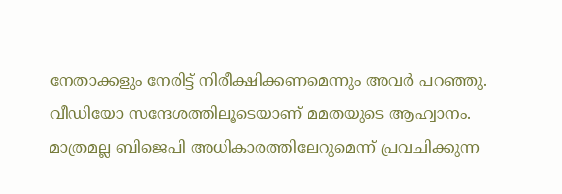നേതാക്കളും നേരിട്ട് നിരീക്ഷിക്കണമെന്നും അവർ പറഞ്ഞു. വീഡിയോ സന്ദേശത്തിലൂടെയാണ് മമതയുടെ ആഹ്വാനം. മാത്രമല്ല ബിജെപി അധികാരത്തിലേറുമെന്ന് പ്രവചിക്കുന്ന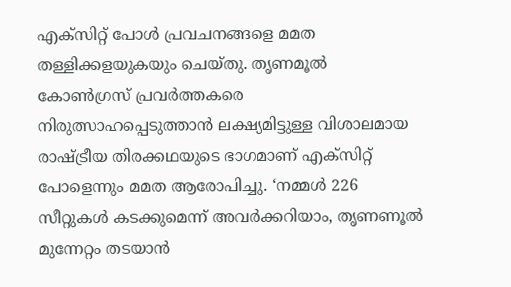എക്‌സിറ്റ് പോൾ പ്രവചനങ്ങളെ മമത തള്ളിക്കളയുകയും ചെയ്തു. തൃണമൂൽ കോൺഗ്രസ് പ്രവർത്തകരെ നിരുത്സാഹപ്പെടുത്താൻ ലക്ഷ്യമിട്ടുള്ള വിശാലമായ രാഷ്ട്രീയ തിരക്കഥയുടെ ഭാഗമാണ് എക്‌സിറ്റ് പോളെന്നും മമത ആരോപിച്ചു. ‘നമ്മൾ 226 സീറ്റുകൾ കടക്കുമെന്ന് അവർക്കറിയാം, തൃണണൂൽ മുന്നേറ്റം തടയാൻ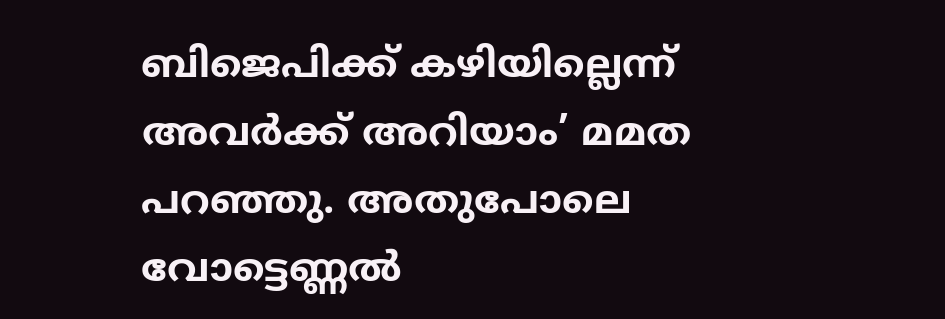ബിജെപിക്ക് കഴിയില്ലെന്ന് അവർക്ക് അറിയാം’ മമത പറഞ്ഞു. അതുപോലെ വോട്ടെണ്ണൽ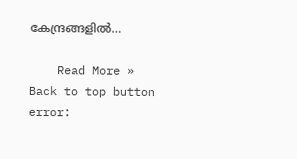കേന്ദ്രങ്ങളിൽ…

    Read More »
Back to top button
error: